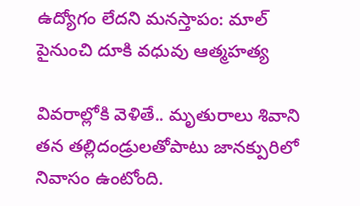ఉద్యోగం లేదని మనస్తాపం: మాల్ పైనుంచి దూకి వధువు ఆత్మహత్య

వివరాల్లోకి వెళితే.. మృతురాలు శివాని తన తల్లిదండ్రులతోపాటు జానక్పురిలో నివాసం ఉంటోంది.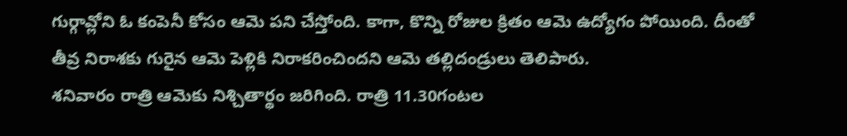గుర్గావ్లోని ఓ కంపెనీ కోసం ఆమె పని చేస్తోంది. కాగా, కొన్ని రోజుల క్రితం ఆమె ఉద్యోగం పోయింది. దీంతో తీవ్ర నిరాశకు గురైన ఆమె పెళ్లికి నిరాకరించిందని ఆమె తల్లిదండ్రులు తెలిపారు.
శనివారం రాత్రి ఆమెకు నిశ్చితార్థం జరిగింది. రాత్రి 11.30గంటల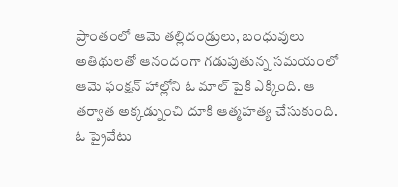ప్రాంతంలో ఆమె తల్లిదండ్రులు, బంధువులు అతిథులతో ఆనందంగా గడుపుతున్న సమయంలో ఆమె ఫంక్షన్ హాల్లోని ఓ మాల్ పైకి ఎక్కింది. ఆ తర్వాత అక్కడ్నుంచి దూకి ఆత్మహత్య చేసుకుంది.
ఓ ప్రైవేటు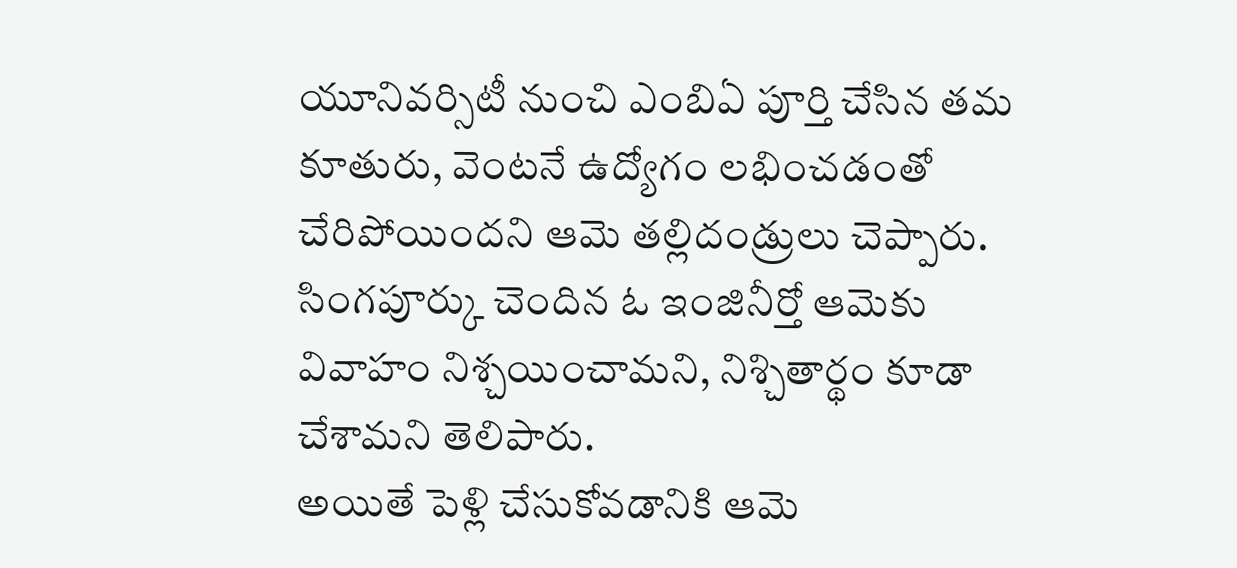యూనివర్సిటీ నుంచి ఎంబిఏ పూర్తి చేసిన తమ కూతురు, వెంటనే ఉద్యోగం లభించడంతో చేరిపోయిందని ఆమె తల్లిదండ్రులు చెప్పారు. సింగపూర్కు చెందిన ఓ ఇంజినీర్తో ఆమెకు వివాహం నిశ్చయించామని, నిశ్చితార్థం కూడా చేశామని తెలిపారు.
అయితే పెళ్లి చేసుకోవడానికి ఆమె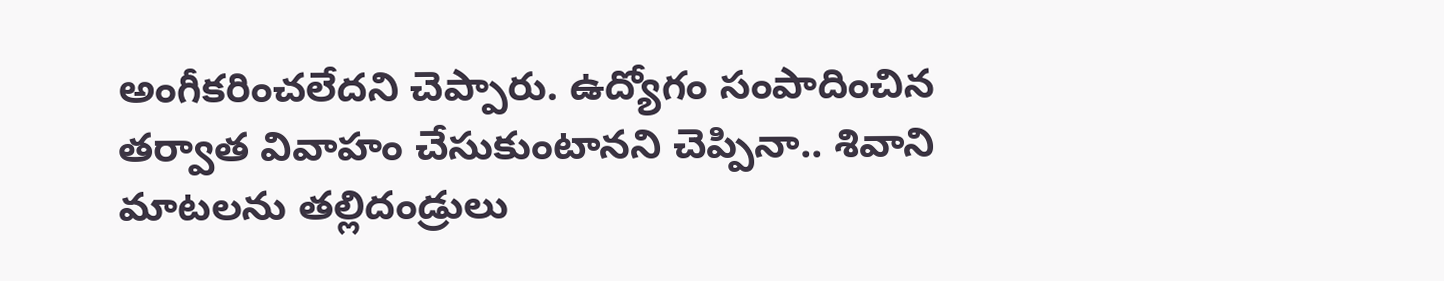అంగీకరించలేదని చెప్పారు. ఉద్యోగం సంపాదించిన తర్వాత వివాహం చేసుకుంటానని చెప్పినా.. శివాని మాటలను తల్లిదండ్రులు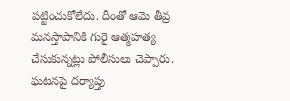పట్టించుకోలేదు. దీంతో ఆమె తీవ్ర మనస్తాపానికి గురై ఆత్మహత్య చేసుకున్నట్లు పోలీసులు చెప్పారు. ఘటనపై దర్యాప్తు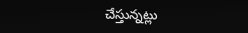చేస్తున్నట్లు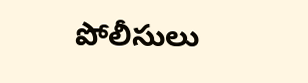పోలీసులు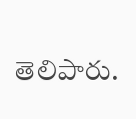తెలిపారు.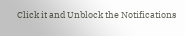Click it and Unblock the Notifications